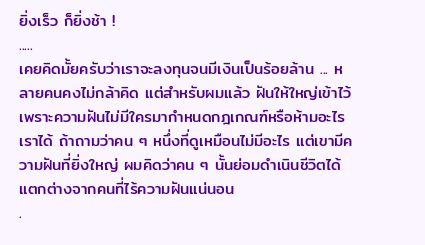ยิ่งเร็ว ก็ยิ่งช้า !
.....
เคยคิดมั้ยครับว่าเราจะลงทุนจนมีเงินเป็นร้อยล้าน ... หลายคนคงไม่กล้าคิด แต่สำหรับผมแล้ว ฝันให้ใหญ่เข้าไว้ เพราะความฝันไม่มีใครมากำหนดกฎเกณฑ์หรือห้ามอะไรเราได้ ถ้าถามว่าคน ๆ หนึ่งที่ดูเหมือนไม่มีอะไร แต่เขามีความฝันที่ยิ่งใหญ่ ผมคิดว่าคน ๆ นั้นย่อมดำเนินชีวิตได้แตกต่างจากคนที่ไร้ความฝันแน่นอน
.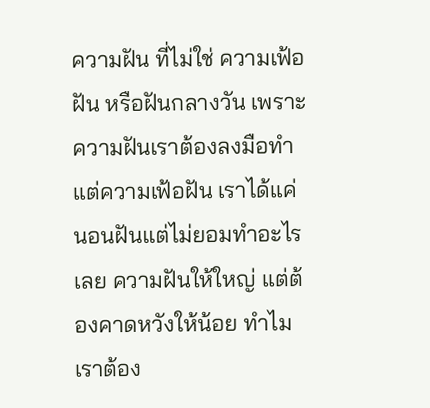ความฝัน ที่ไม่ใช่ ความเฟ้อฝัน หรือฝันกลางวัน เพราะความฝันเราต้องลงมือทำ แต่ความเฟ้อฝัน เราได้แค่นอนฝันแต่ไม่ยอมทำอะไรเลย ความฝันให้ใหญ่ แต่ต้องคาดหวังให้น้อย ทำไมเราต้อง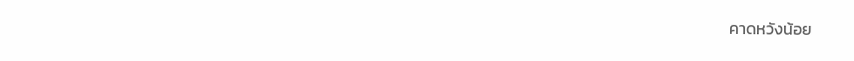คาดหวังน้อย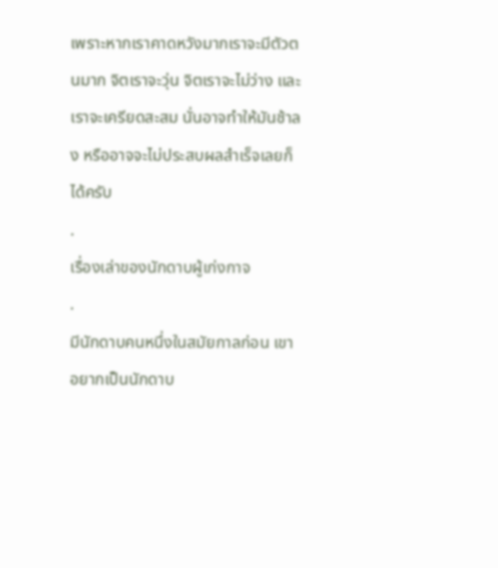เพราะหากเราคาดหวังมากเราจะมีตัวตนมาก จิตเราจะวุ่น จิตเราจะไม่ว่าง และเราจะเครียดสะสม นั่นอาจทำให้มันช้าลง หรืออาจจะไม่ประสบผลสำเร็จเลยก็ได้ครับ
.
เรื่องเล่าของนักดาบผู้เก่งกาจ
.
มีนักดาบคนหนึ่งในสมัยกาลก่อน เขาอยากเป็นนักดาบ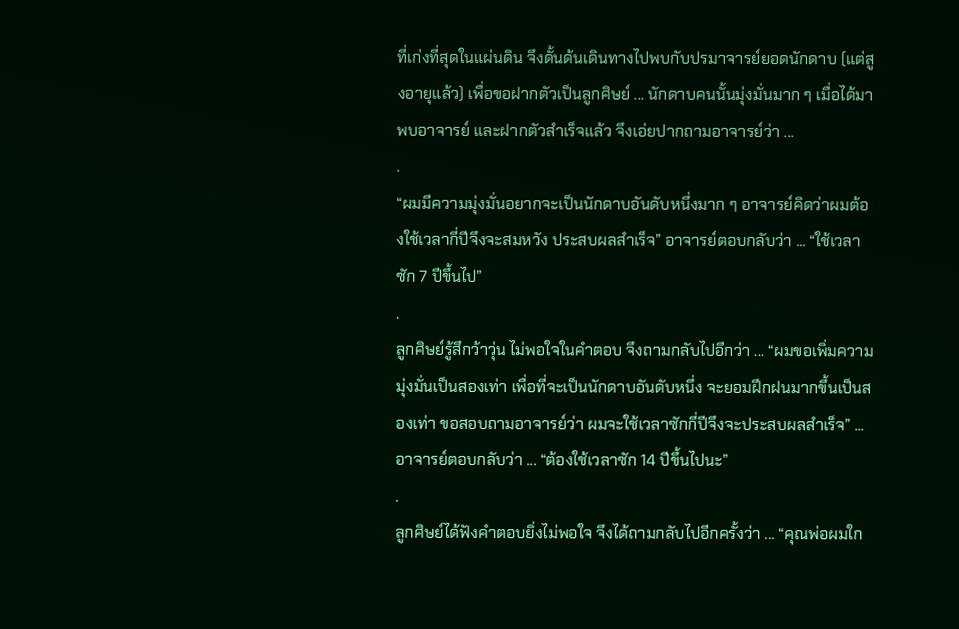ที่เก่งที่สุดในแผ่นดิน จึงดั้นด้นเดินทางไปพบกับปรมาจารย์ยอดนักดาบ (แต่สูงอายุแล้ว) เพื่อขอฝากตัวเป็นลูกศิษย์ ... นักดาบคนนั้นมุ่งมั่นมาก ๆ เมื่อได้มาพบอาจารย์ และฝากตัวสำเร็จแล้ว จึงเอ่ยปากถามอาจารย์ว่า ...
.
“ผมมีความมุ่งมั่นอยากจะเป็นนักดาบอันดับหนึ่งมาก ๆ อาจารย์คิดว่าผมต้องใช้เวลากี่ปีจึงจะสมหวัง ประสบผลสำเร็จ” อาจารย์ตอบกลับว่า ... “ใช้เวลาซัก 7 ปีขึ้นไป”
.
ลูกศิษย์รู้สึกว้าวุ่น ไม่พอใจในคำตอบ จึงถามกลับไปอีกว่า ... “ผมขอเพิ่มความมุ่งมั่นเป็นสองเท่า เพื่อที่จะเป็นนักดาบอันดับหนึ่ง จะยอมฝึกฝนมากขึ้นเป็นสองเท่า ขอสอบถามอาจารย์ว่า ผมจะใช้เวลาซักกี่ปีจึงจะประสบผลสำเร็จ” ... อาจารย์ตอบกลับว่า ... “ต้องใช้เวลาซัก 14 ปีขึ้นไปนะ”
.
ลูกศิษย์ได้ฟังคำตอบยิ่งไม่พอใจ จึงได้ถามกลับไปอีกครั้งว่า ... “คุณพ่อผมใก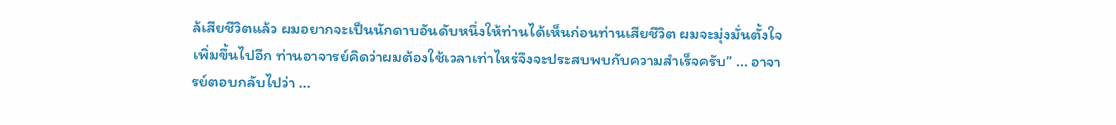ล้เสียชีวิตแล้ว ผมอยากจะเป็นนักดาบอันดับหนึ่งให้ท่านได้เห็นก่อนท่านเสียชีวิต ผมจะมุ่งมั่นตั้งใจเพิ่มขึ้นไปอีก ท่านอาจารย์คิดว่าผมต้องใช้เวลาเท่าไหร่จึงจะประสบพบกับความสำเร็จครับ” ... อาจารย์ตอบกลับไปว่า ...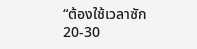“ต้องใช้เวลาซัก 20-30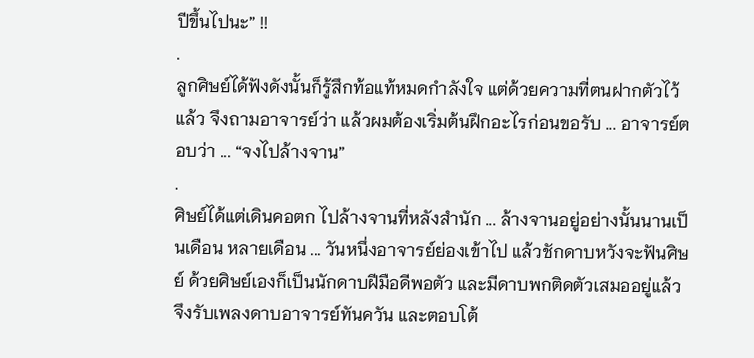ปีขึ้นไปนะ” !!
.
ลูกศิษย์ได้ฟังดังนั้นก็รู้สึกท้อแท้หมดกำลังใจ แต่ด้วยความที่ตนฝากตัวไว้แล้ว จึงถามอาจารย์ว่า แล้วผมต้องเริ่มต้นฝึกอะไรก่อนขอรับ ... อาจารย์ตอบว่า ... “จงไปล้างจาน”
.
ศิษย์ได้แต่เดินคอตก ไปล้างจานที่หลังสำนัก ... ล้างจานอยู่อย่างนั้นนานเป็นเดือน หลายเดือน ... วันหนึ่งอาจารย์ย่องเข้าไป แล้วชักดาบหวังจะฟันศิษย์ ด้วยศิษย์เองก็เป็นนักดาบฝีมือดีพอตัว และมีดาบพกติดตัวเสมออยู่แล้ว จึงรับเพลงดาบอาจารย์ทันควัน และตอบโต้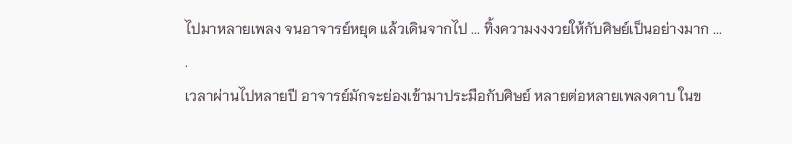ไปมาหลายเพลง จนอาจารย์หยุด แล้วเดินจากไป ... ทิ้งความงงงวยให้กับศิษย์เป็นอย่างมาก ...
.
เวลาผ่านไปหลายปี อาจารย์มักจะย่องเข้ามาประมือกับศิษย์ หลายต่อหลายเพลงดาบ ในข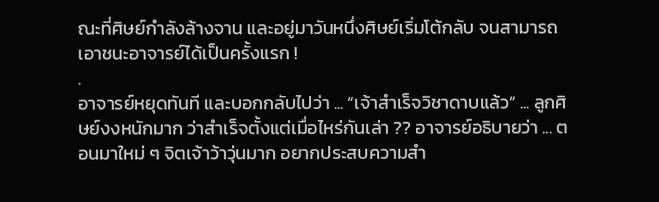ณะที่ศิษย์กำลังล้างจาน และอยู่มาวันหนึ่งศิษย์เริ่มโต้กลับ จนสามารถเอาชนะอาจารย์ได้เป็นครั้งแรก !
.
อาจารย์หยุดทันที และบอกกลับไปว่า ... “เจ้าสำเร็จวิชาดาบแล้ว” ... ลูกศิษย์งงหนักมาก ว่าสำเร็จตั้งแต่เมื่อไหร่กันเล่า ?? อาจารย์อธิบายว่า ... ตอนมาใหม่ ๆ จิตเจ้าว้าวุ่นมาก อยากประสบความสำ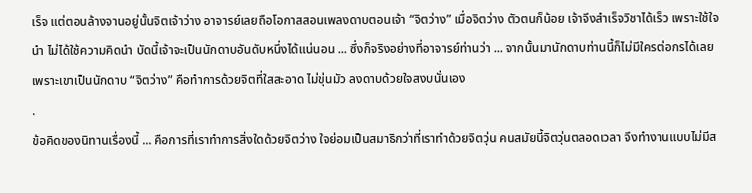เร็จ แต่ตอนล้างจานอยู่นั้นจิตเจ้าว่าง อาจารย์เลยถือโอกาสสอนเพลงดาบตอนเจ้า “จิตว่าง” เมื่อจิตว่าง ตัวตนก็น้อย เจ้าจึงสำเร็จวิชาได้เร็ว เพราะใช้ใจนำ ไม่ได้ใช้ความคิดนำ บัดนี้เจ้าจะเป็นนักดาบอันดับหนึ่งได้แน่นอน ... ซึ่งก็จริงอย่างที่อาจารย์ท่านว่า ... จากนั้นมานักดาบท่านนี้ก็ไม่มีใครต่อกรได้เลย เพราะเขาเป็นนักดาบ “จิตว่าง” คือทำการด้วยจิตที่ใสสะอาด ไม่ขุ่นมัว ลงดาบด้วยใจสงบนั่นเอง
.
ข้อคิดของนิทานเรื่องนี้ ... คือการที่เราทำการสิ่งใดด้วยจิตว่าง ใจย่อมเป็นสมาธิกว่าที่เราทำด้วยจิตวุ่น คนสมัยนี้จิตวุ่นตลอดเวลา จึงทำงานแบบไม่มีส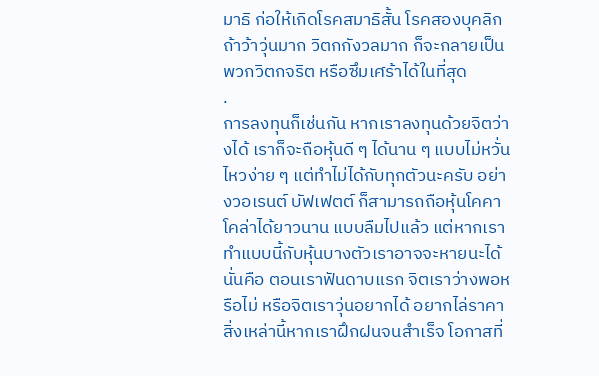มาธิ ก่อให้เกิดโรคสมาธิสั้น โรคสองบุคลิก ถ้าว้าวุ่นมาก วิตกกังวลมาก ก็จะกลายเป็นพวกวิตกจริต หรือซึมเศร้าได้ในที่สุด
.
การลงทุนก็เช่นกัน หากเราลงทุนด้วยจิตว่างได้ เราก็จะถือหุ้นดี ๆ ได้นาน ๆ แบบไม่หวั่นไหวง่าย ๆ แต่ทำไม่ได้กับทุกตัวนะครับ อย่างวอเรนต์ บัฟเฟตต์ ก็สามารถถือหุ้นโคคาโคล่าได้ยาวนาน แบบลืมไปแล้ว แต่หากเราทำแบบนี้กับหุ้นบางตัวเราอาจจะหายนะได้ นั่นคือ ตอนเราฟันดาบแรก จิตเราว่างพอหรือไม่ หรือจิตเราวุ่นอยากได้ อยากไล่ราคา สิ่งเหล่านี้หากเราฝึกฝนจนสำเร็จ โอกาสที่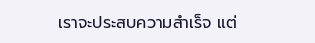เราจะประสบความสำเร็จ แต่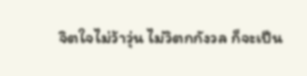จิตใจไม่ว้าวุ่น ไม่วิตกกังวล ก็จะเป็น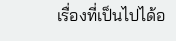เรื่องที่เป็นไปได้อ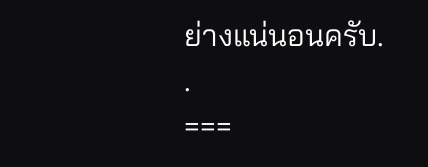ย่างแน่นอนครับ.
.
===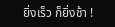ยิ่งเร็ว ก็ยิ่งช้า !